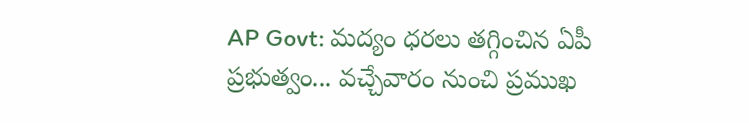AP Govt: మద్యం ధరలు తగ్గించిన ఏపీ ప్రభుత్వం... వచ్చేవారం నుంచి ప్రముఖ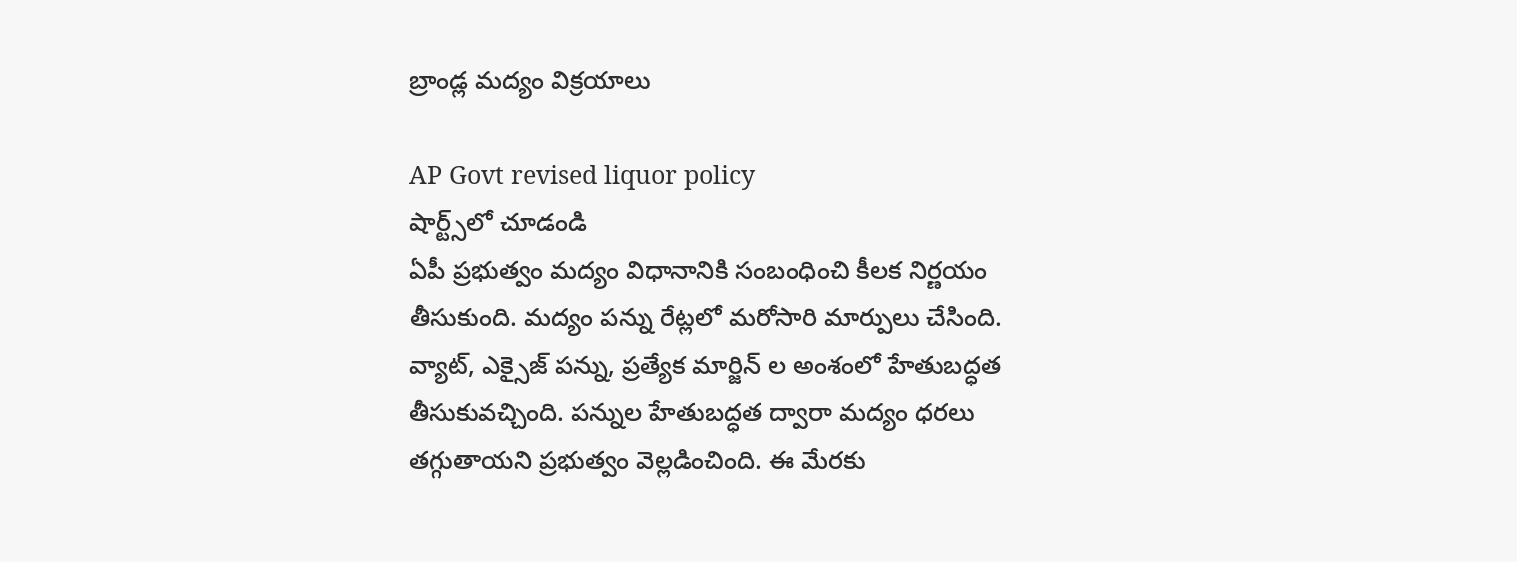బ్రాండ్ల మద్యం విక్రయాలు

AP Govt revised liquor policy
షార్ట్స్‌లో చూడండి
ఏపీ ప్రభుత్వం మద్యం విధానానికి సంబంధించి కీలక నిర్ణయం తీసుకుంది. మద్యం పన్ను రేట్లలో మరోసారి మార్పులు చేసింది. వ్యాట్, ఎక్సైజ్ పన్ను, ప్రత్యేక మార్జిన్ ల అంశంలో హేతుబద్ధత తీసుకువచ్చింది. పన్నుల హేతుబద్ధత ద్వారా మద్యం ధరలు తగ్గుతాయని ప్రభుత్వం వెల్లడించింది. ఈ మేరకు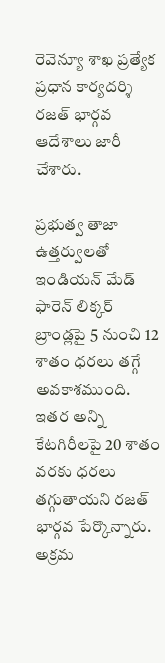రెవెన్యూ శాఖ ప్రత్యేక ప్రధాన కార్యదర్శి రజత్ భార్గవ ఆదేశాలు జారీ చేశారు.

ప్రభుత్వ తాజా ఉత్తర్వులతో ఇండియన్ మేడ్ ఫారెన్ లిక్కర్ బ్రాండ్లపై 5 నుంచి 12 శాతం ధరలు తగ్గే అవకాశముంది. ఇతర అన్ని కేటగిరీలపై 20 శాతం వరకు ధరలు తగ్గుతాయని రజత్ భార్గవ పేర్కొన్నారు. అక్రమ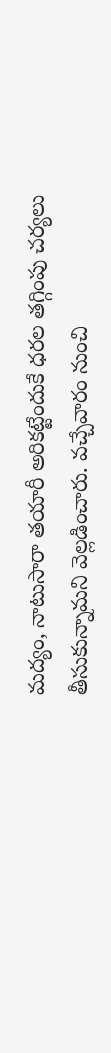మద్యం, నాటుసారా తయారీ అరికట్టేందుకే ధరల తగ్గింపు చర్యలు తీసుకున్నామని వెల్లడించారు. వచ్చేవారం నుంచి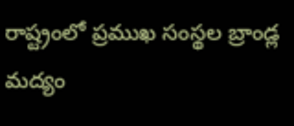రాష్ట్రంలో ప్రముఖ సంస్థల బ్రాండ్ల మద్యం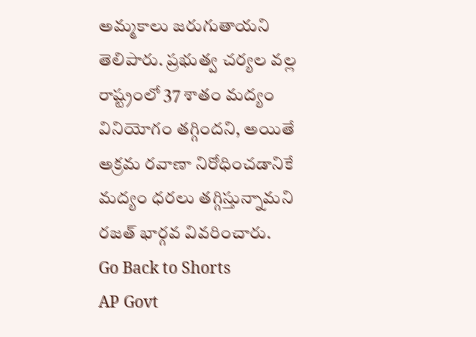అమ్మకాలు జరుగుతాయని తెలిపారు. ప్రభుత్వ చర్యల వల్ల రాష్ట్రంలో 37 శాతం మద్యం వినియోగం తగ్గిందని, అయితే అక్రమ రవాణా నిరోధించడానికే మద్యం ధరలు తగ్గిస్తున్నామని రజత్ భార్గవ వివరించారు.
Go Back to Shorts
AP Govt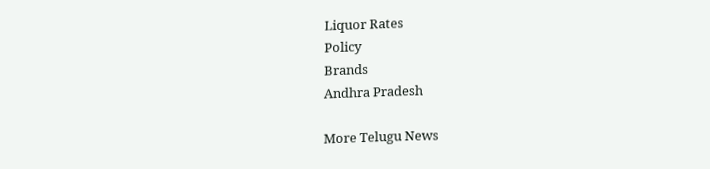Liquor Rates
Policy
Brands
Andhra Pradesh

More Telugu News